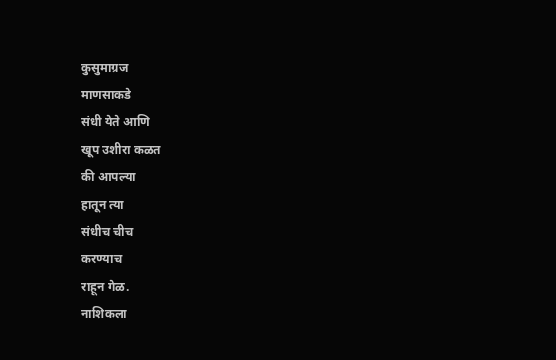कुसुमाग्रज
माणसाकडे
संधी येते आणि
खूप उशीरा कळत
की आपल्या
हातून त्या
संधीच चीच
करण्याच
राहून गेळ.
नाशिकला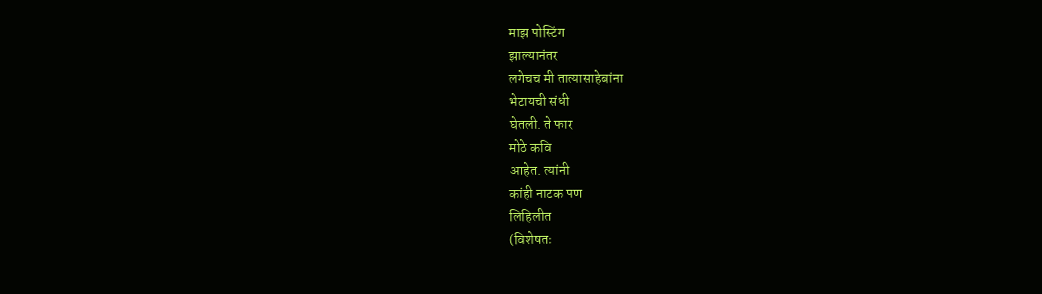माझ पोस्टिंग
झाल्यानंतर
लगेचच मी तात्यासाहेबांना
भेटायची संधी
घेतली. ते फार
मोठे कवि
आहेत. त्यांनी
कांही नाटक पण
लिहिलीत
(विशेषतः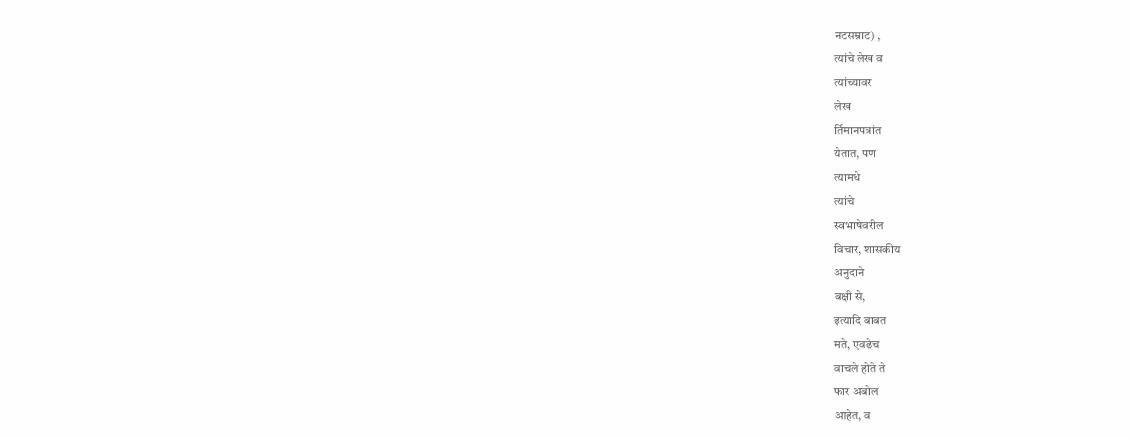नटसम्राट) ,
त्यांचे लेख व
त्यांच्यावर
लेख
र्तिमानपत्रांत
येतात, पण
त्यामधे
त्यांचे
स्वभाषेवरील
विचार, शासकीय
अनुदाने
बक्षी से,
इत्यादि बाबत
मते, एवढेच
वाचले होते ते
फार अबोल
आहेत, व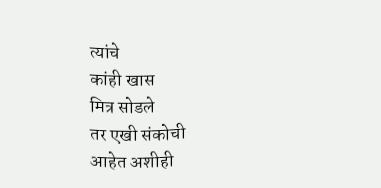त्यांचे
कांही खास
मित्र सोडले
तर एखी संकोची
आहेत अशीही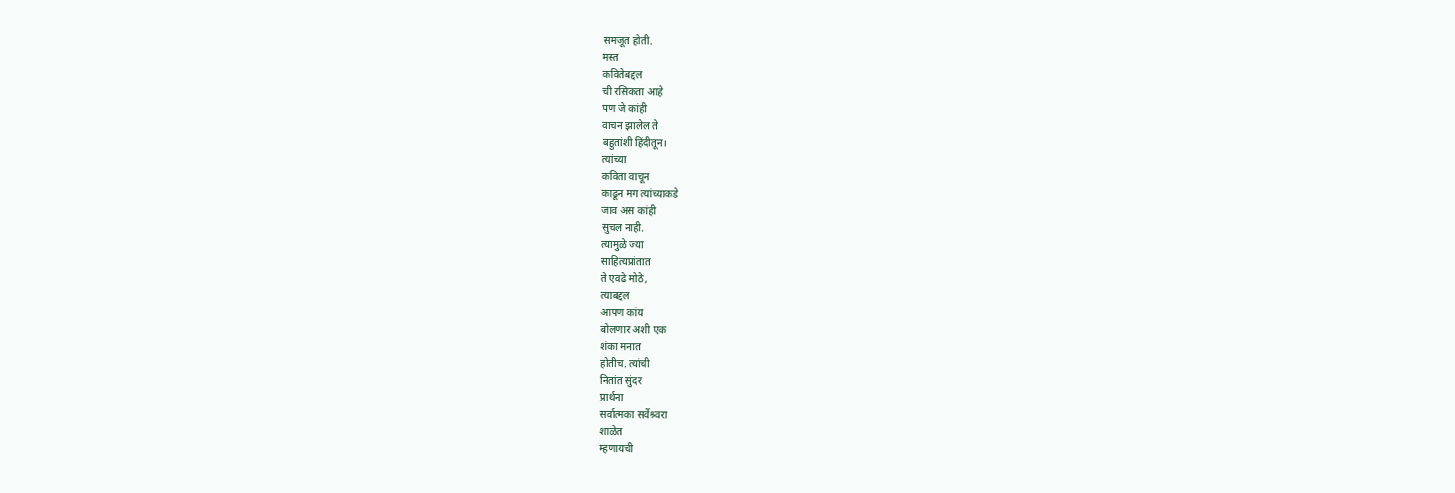समजूत होती.
मस्त
कवितेबद्दल
ची रसिकता आहे
पण जे कांही
वाचन झालेल ते
बहुतांशी हिंदीतून।
त्यांच्या
कविता वाचून
काढून मग त्यांच्याकडे
जाव अस कांही
सुचल नाही.
त्यामुळे ज्या
साहित्यप्रांतात
ते एवढे मोठे,
त्याबद्दल
आपण कांय
बोलणार अशी एक
शंका मनात
होतीच. त्यांची
नितांत सुंदर
प्रार्थना
सर्वात्मका सर्वेश्र्वरा
शाळेत
म्हणायची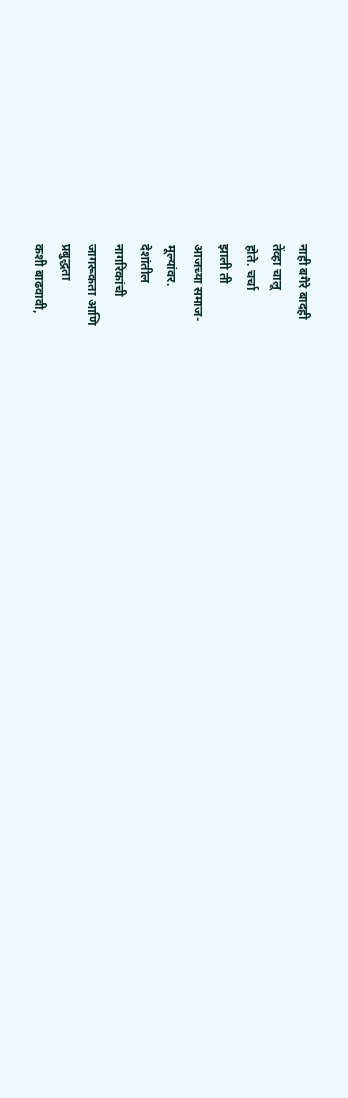नाही बगैरे बादही
तेंव्हा चालू
होते. चर्चा
झाली ती
आजच्या समाज-
मूल्यांवर.
देशांतील
नागरिकांची
जागरूकता आणि
प्रबुद्धता
कशी बाढवावी,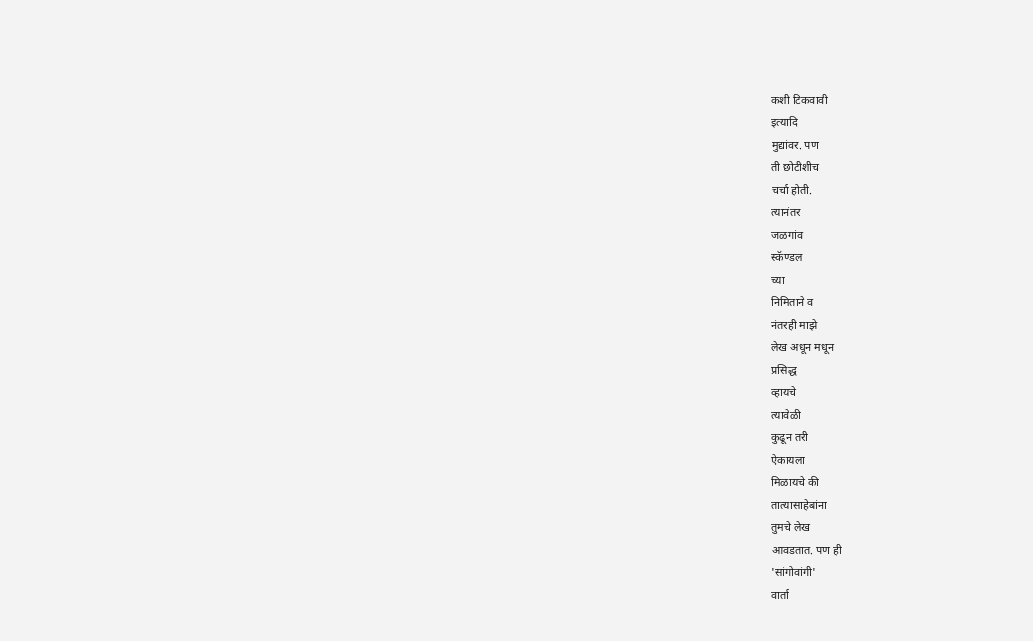कशी टिकवावी
इत्यादि
मुद्यांवर. पण
ती छोटीशीच
चर्चा होती.
त्यानंतर
जळगांव
स्कॅण्डल
च्या
निमिताने व
नंतरही माझे
लेख अधून मधून
प्रसिद्ध
व्हायचे
त्यावेळी
कुढून तरी
ऐकायला
मिळायचे की
तात्यासाहेबांना
तुमचे लेख
आवडतात. पण ही
'सांगोवांगी'
वार्ता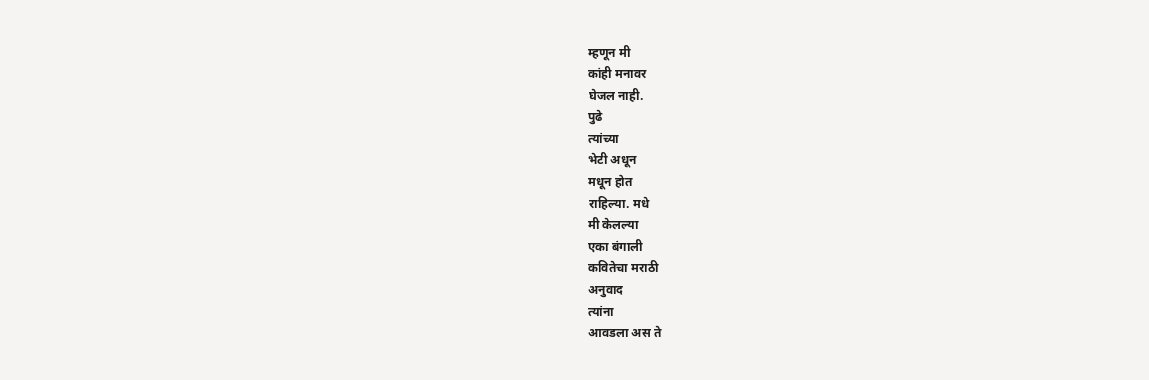म्हणून मी
कांही मनावर
घेजल नाही.
पुढे
त्यांच्या
भेटी अधून
मधून होत
राहिल्या. मधे
मी केलल्या
एका बंगाली
कवितेचा मराठी
अनुवाद
त्यांना
आवडला अस ते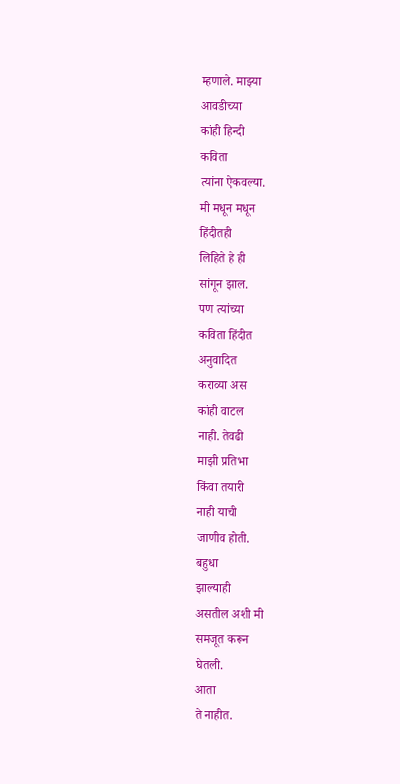म्हणाले. माझ्या
आवडीच्या
कांही हिन्दी
कविता
त्यांना ऐकवल्या.
मी मधून मधून
हिंदीतही
लिहिते हे ही
सांगून झाल.
पण त्यांच्या
कविता हिंदीत
अनुवादित
कराव्या अस
कांही वाटल
नाही. तेवढी
माझी प्रतिभा
किंवा तयारी
नाही याची
जाणीव होती.
बहुधा
झाल्याही
असतील अशी मी
समजूत करून
घेतली.
आता
ते नाहीत.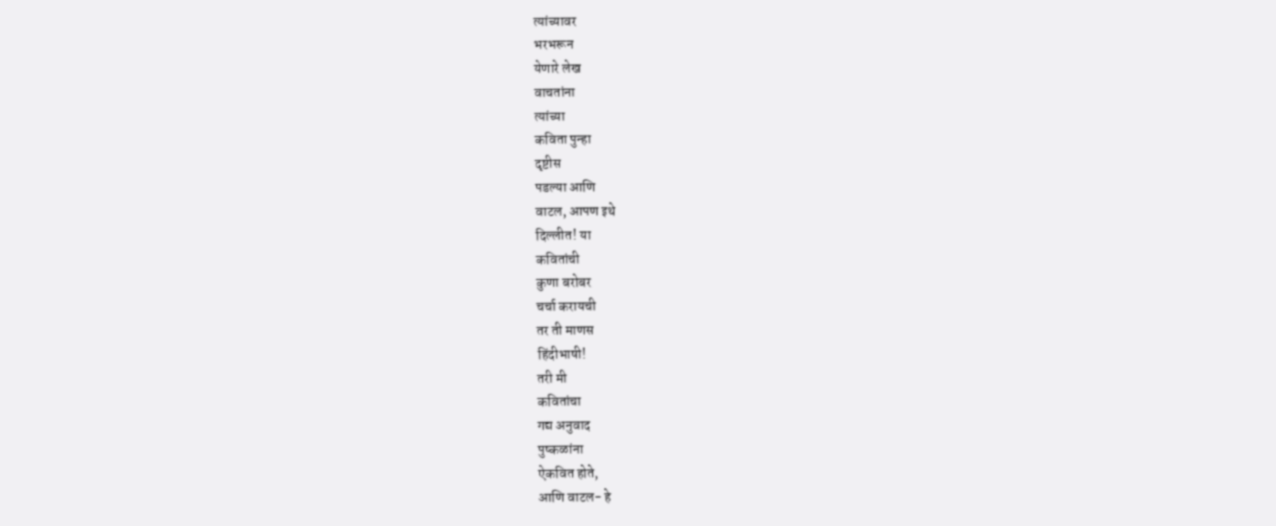त्यांच्यावर
भरभरून
येणारे लेख
वाचतांना
त्यांच्या
कविता पुन्हा
दृष्टीस
पडल्या आणि
वाटल, आपण इथे
दिल्लीत! या
कवितांची
कुणा बरोबर
चर्चा करायची
तर ती माणस
हिंदीभाषी!
तरी मी
कवितांचा
गद्य अनुवाद
पुष्कळांना
ऐकवित होते,
आणि वाटल- हे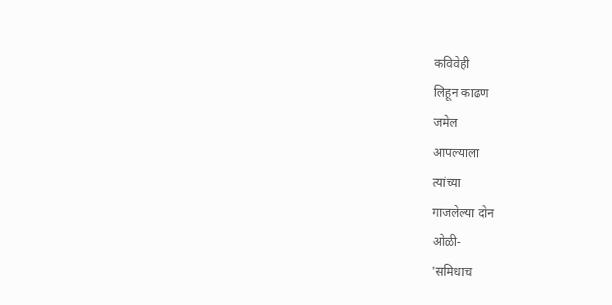कविवेही
लिहून काढण
जमेल
आपल्याला
त्यांच्या
गाजलेल्या दोन
ओळी-
'समिधाच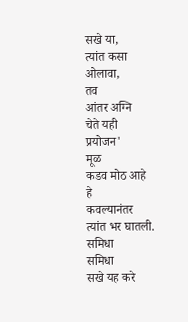सखे या,
त्यांत कसा
ओलावा,
तव
आंतर अग्नि
चेते यही
प्रयोजन'
मूळ
कडव मोठ आहे
हे
कवल्यानंतर
त्यांत भर घातली.
समिधा
समिधा
सखे यह करे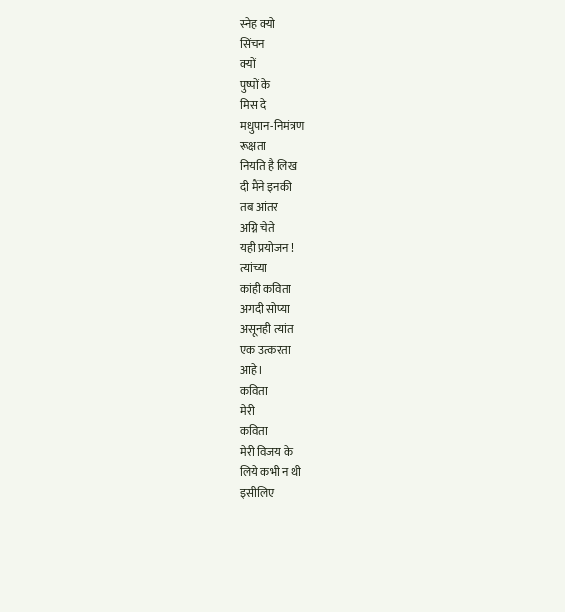स्नेह क्यो
सिंचन
क्यों
पुष्पों के
मिस दे
मधुपान-निमंत्रण
रूक्षता
नियति है लिख
दी मैंने इनकी
तब आंतर
अग्नि चेते
यही प्रयोजन !
त्यांच्या
कांही कविता
अगदी सोप्या
असूनही त्यांत
एक उत्करता
आहे।
कविता
मेरी
कविता
मेरी विजय के
लिये कभी न थी
इसीलिए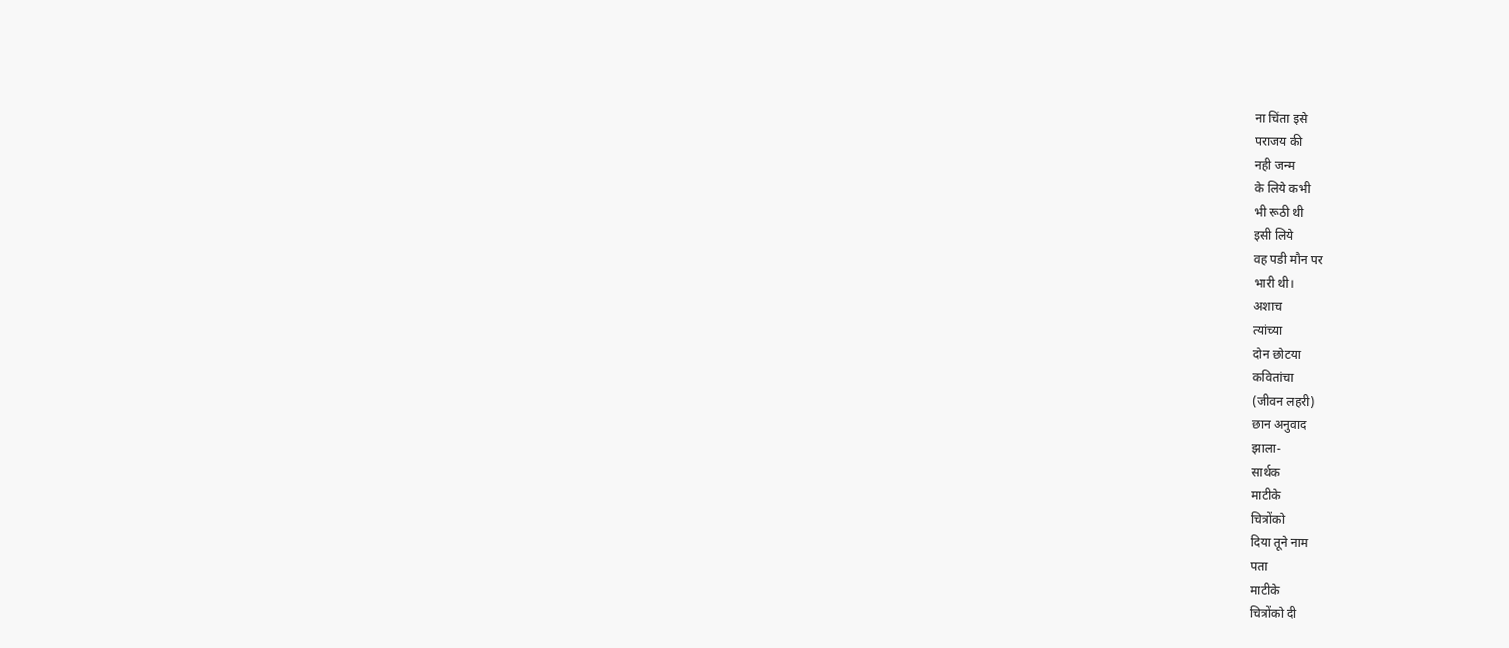ना चिंता इसे
पराजय की
नही जन्म
के लिये कभी
भी रूठी थी
इसी लिये
वह पडी मौन पर
भारी थी।
अशाच
त्यांच्या
दोन छोटया
कवितांचा
(जीवन लहरी)
छान अनुवाद
झाला-
सार्थक
माटीके
चित्रोंको
दिया तूने नाम
पता
माटीके
चित्रोंको दी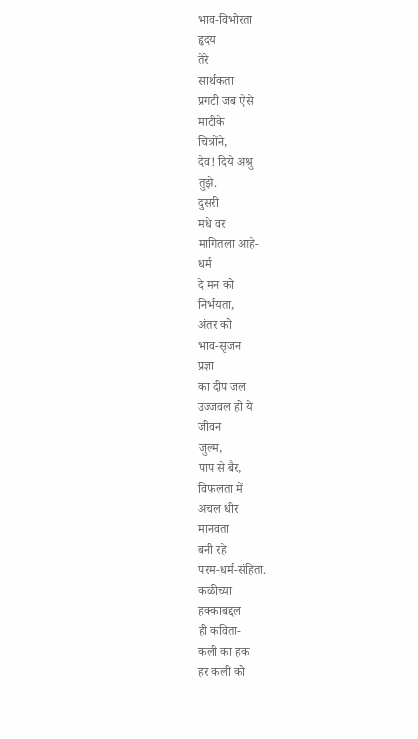भाव-विभोरता
हृदय
तेरे
सार्थकता
प्रगटी जब ऐसे
माटीके
चित्रोंने,
देव! दिये अश्रु
तुझे.
दुसरी
मधे वर
मागितला आहे-
धर्म
दे मन को
निर्भयता,
अंतर को
भाव-सृजन
प्रज्ञा
का दीप जल
उज्जवल हो ये
जीवन
जुल्म,
पाप से बैर,
विफलता में
अचल धीर
मानवता
बनी रहे
परम-धर्म-संहिता.
कळीच्या
हक्काबद्दल
ही कविता-
कली का हक
हर कली को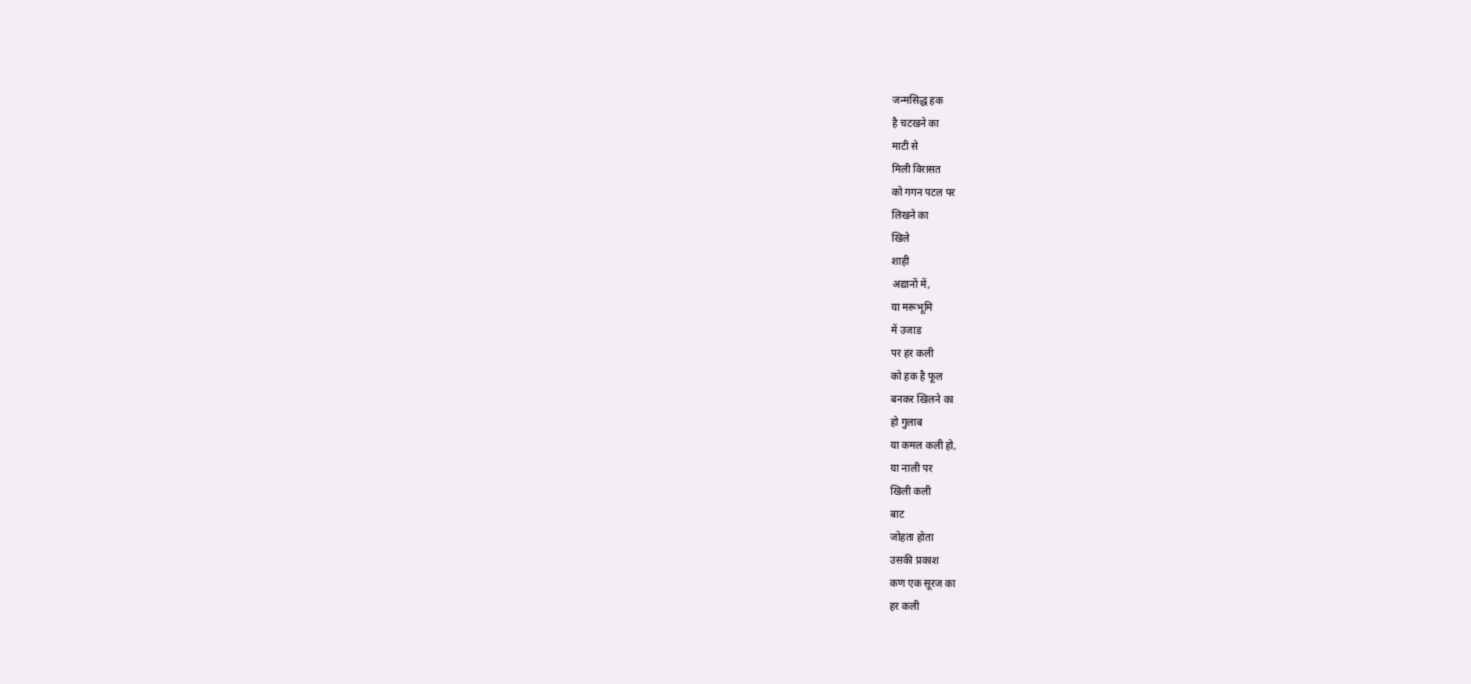जन्मसिद्ध हक
है चटखने का
माटी से
मिली विरासत
को गगन पटल पर
लिखने का
खिले
शाही
अद्यानों में,
या मरूभूमि
में उजाड
पर हर कली
को हक है फूल
बनकर खिलने का
हो गुलाब
या कमल कली हो,
या नाली पर
खिली कली
बाट
जोहता होता
उसकी प्रकाश
कण एक सूरज का
हर कली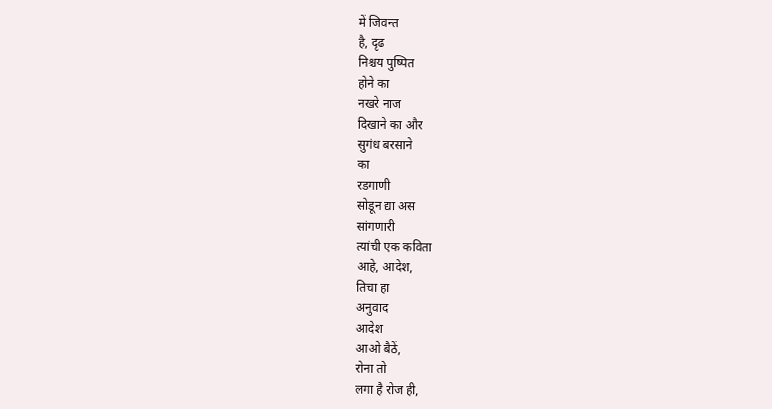में जिवन्त
है, दृढ
निश्चय पुष्पित
होने का
नखरे नाज
दिखाने का और
सुगंध बरसाने
का
रडगाणी
सोडून द्या अस
सांगणारी
त्यांची एक कविता
आहे, आदेश,
तिचा हा
अनुवाद
आदेश
आओ बैठें,
रोना तो
लगा है रोज ही,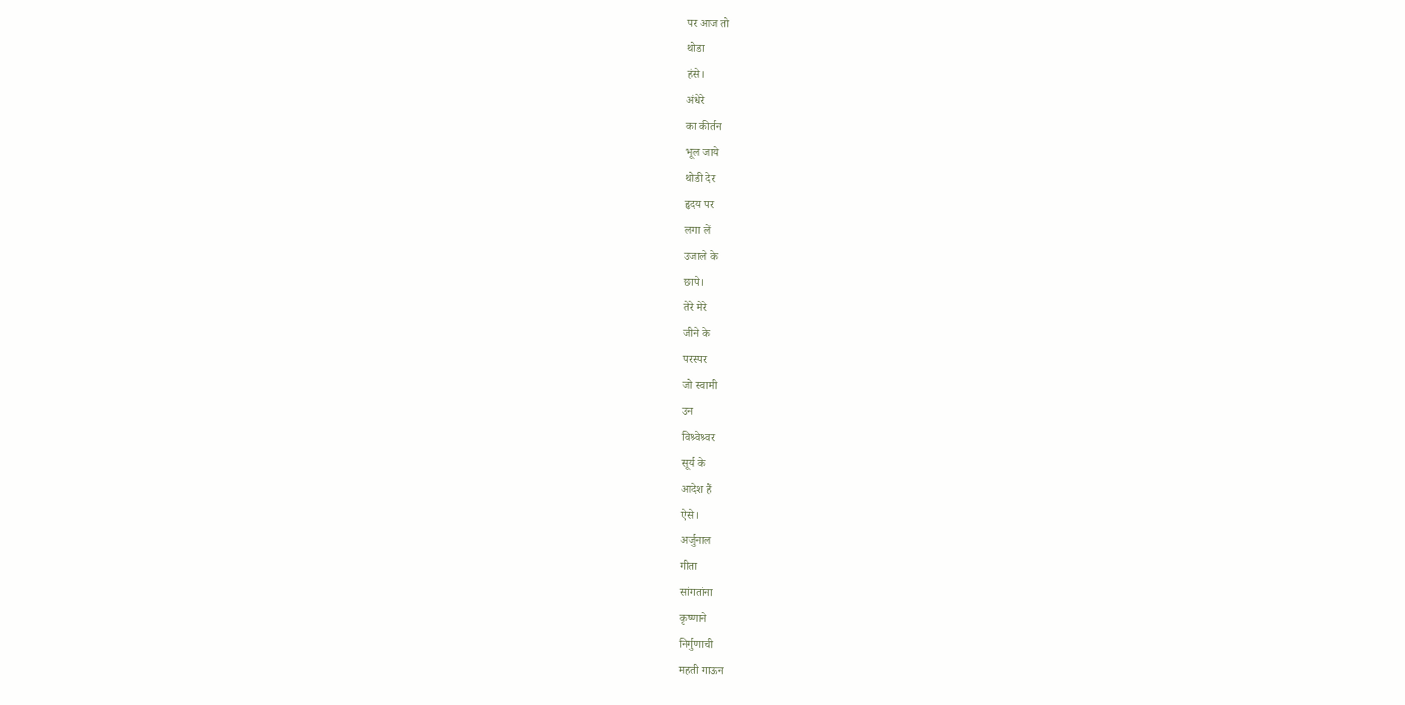पर आज तो
थोडा
हंसे।
अंधेरे
का कीर्तन
भूल जाये
थोडी देर
हृदय पर
लगा लें
उजाले के
छापे।
तेरे मेरे
जीने के
परस्पर
जो स्वामी
उन
विश्र्वेश्र्वर
सूर्य के
आदेश हैं
ऐसे।
अर्जुनाल
गीता
सांगतांना
कृष्णाने
निर्गुणाची
महती गाऊन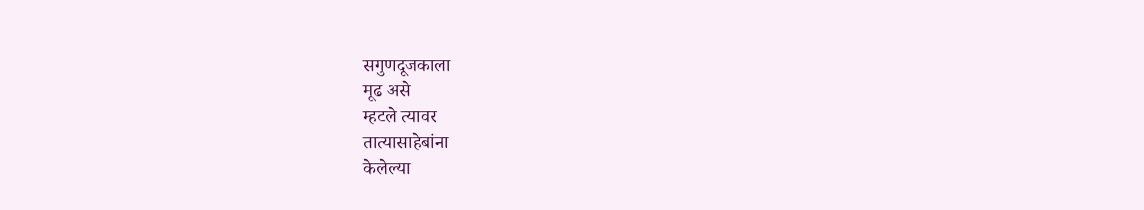सगुणदूजकाला
मूढ असे
म्हटले त्यावर
तात्यासाहेबांना
केलेल्या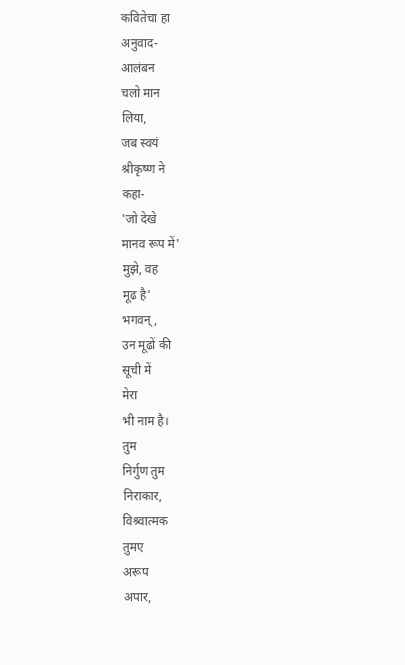कवितेचा हा
अनुवाद-
आलंबन
चलो मान
लिया,
जब स्वयं
श्रीकृष्ण ने
कहा-
'जो देखे
मानव रूप में'
मुझे, वह
मूढ है'
भगवन्,
उन मूढों की
सूची में
मेरा
भी नाम है।
तुम
निर्गुण तुम
निराकार,
विश्र्वात्मक
तुमए
अरूप
अपार,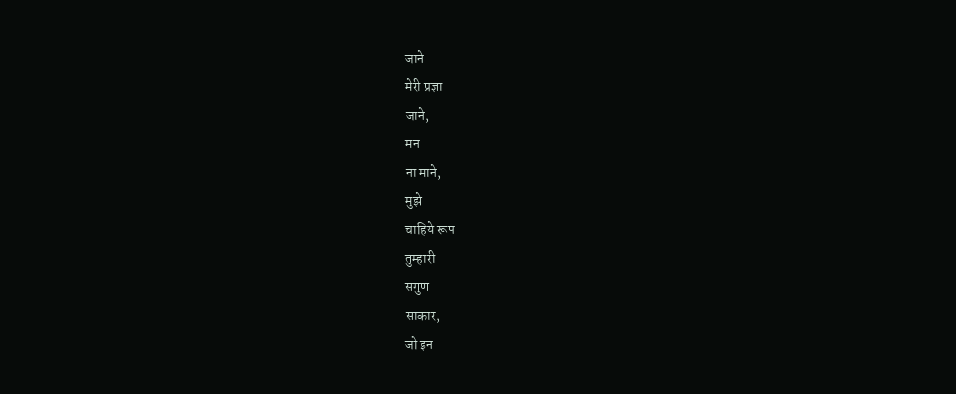जाने
मेरी प्रज्ञा
जाने,
मन
ना माने,
मुझे
चाहिये रूप
तुम्हारी
सगुण
साकार,
जो इन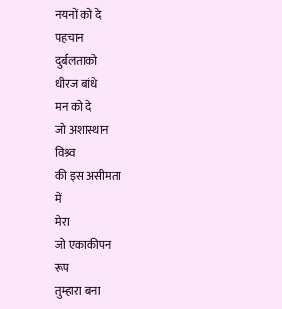नयनों को दे
पहचान
दुर्बलताको
धीरज बांधे
मन को दे
जो अशास्थान
विश्र्व
की इस असीमता
में
मेरा
जो एकाकीपन
रूप
तुम्हारा बना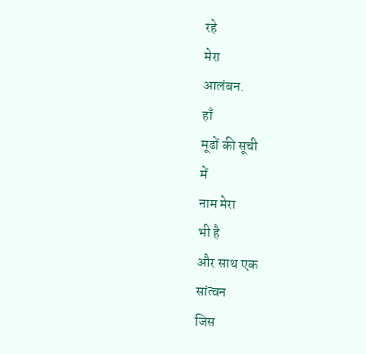रहे
मेरा
आलंबन.
हाँ
मूढों की सूची
में
नाम मेरा
भी है
और साथ एक
सांत्वन
जिस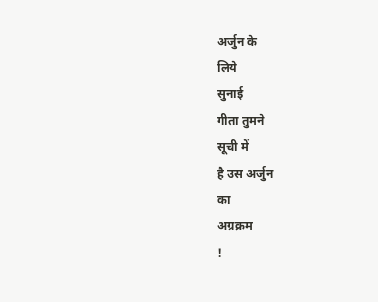अर्जुन के
लिये
सुनाई
गीता तुमने
सूची में
है उस अर्जुन
का
अग्रक्रम
!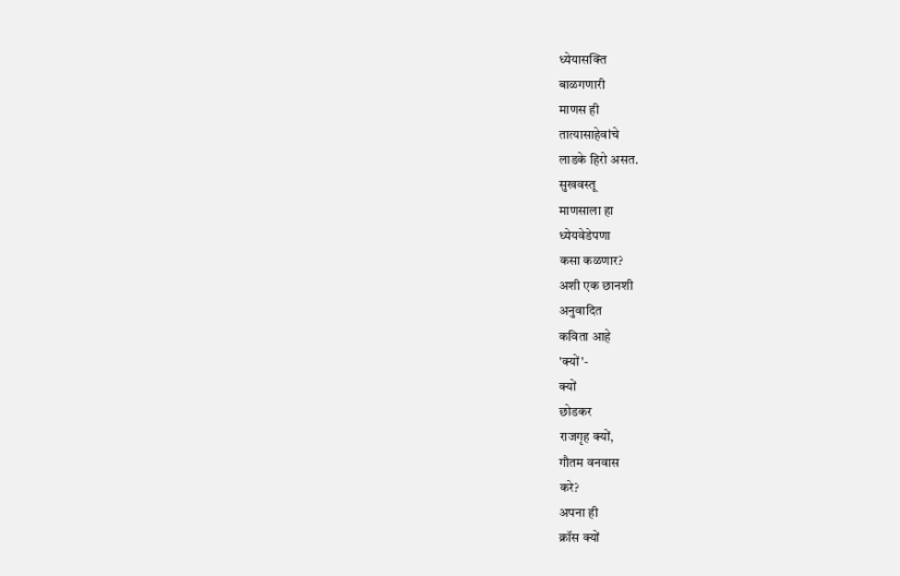ध्येयासक्ति
बाळगणारी
माणस ही
तात्यासाहेवांचे
लाडके हिरो असत.
सुखवस्तू
माणसाला हा
ध्येयवेडेपणा
कसा कळणार?
अशी एक छानशी
अनुवादित
कविता आहे
'क्यों'-
क्यों
छोडकर
राजगृह क्यों,
गौतम वनवास
करे?
अपना ही
क्रॉस क्यों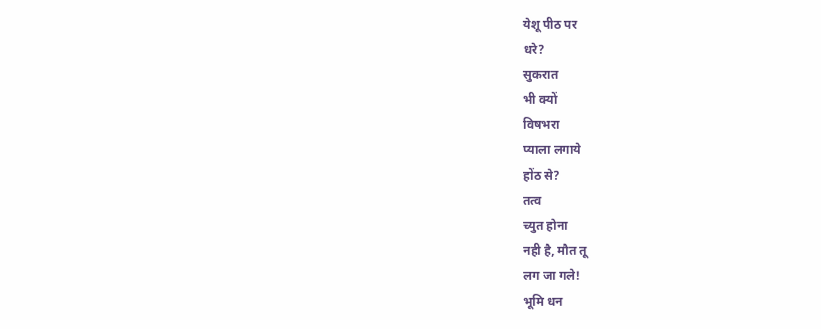येशू पीठ पर
धरे?
सुकरात
भी क्यों
विषभरा
प्याला लगाये
होंठ से?
तत्व
च्युत होना
नही है, मौत तू
लग जा गले!
भूमि धन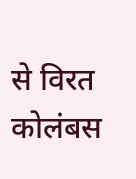से विरत
कोलंबस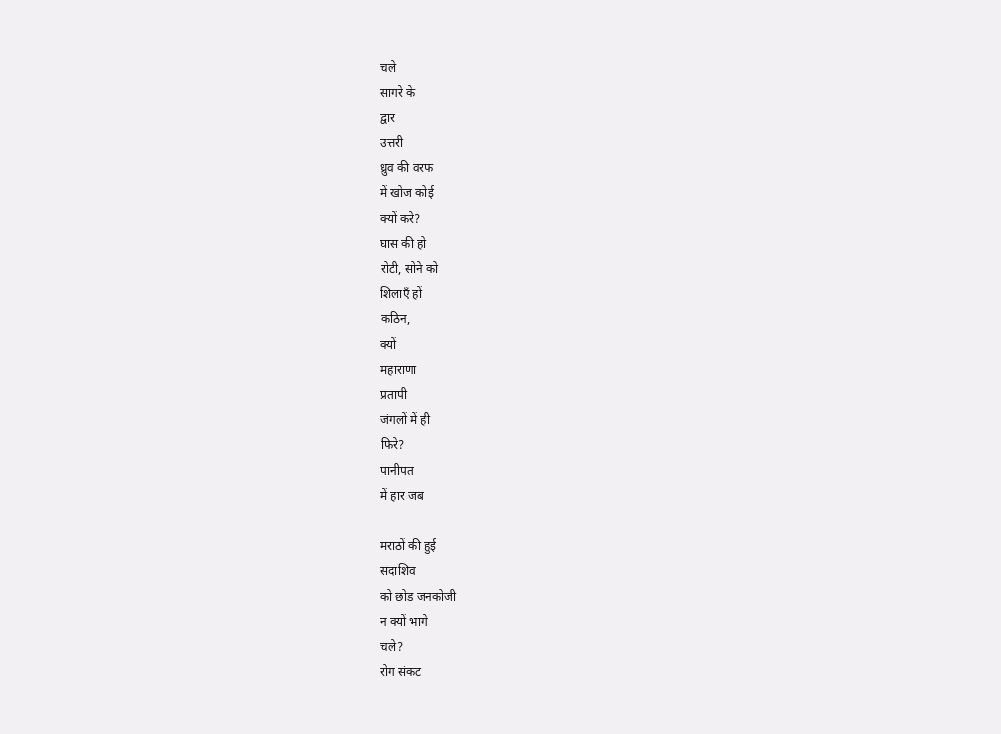चले
सागरे के
द्वार
उत्तरी
ध्रुव की वरफ
में खोज कोई
क्यों करे?
घास की हो
रोटी, सोने को
शिलाएँ हों
कठिन,
क्यों
महाराणा
प्रतापी
जंगलों में ही
फिरे?
पानीपत
में हार जब

मराठों की हुई
सदाशिव
को छोड जनकोजी
न क्यों भागे
चले?
रोग संकट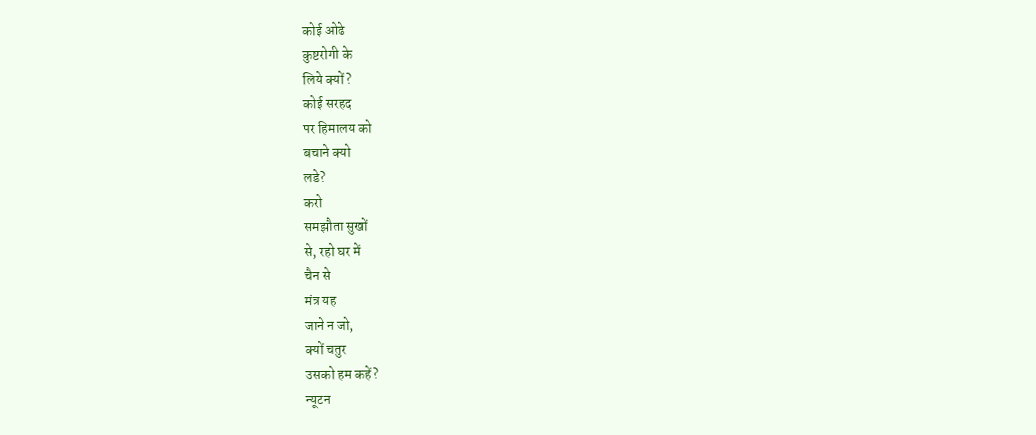कोई ओढे
कुष्टरोगी के
लिये क्यों?
कोई सरहद
पर हिमालय को
बचाने क्यो
लडे?
करो
समझौता सुखों
से, रहो घर में
चैन से
मंत्र यह
जाने न जो,
क्यों चतुर
उसको हम कहें?
न्यूटन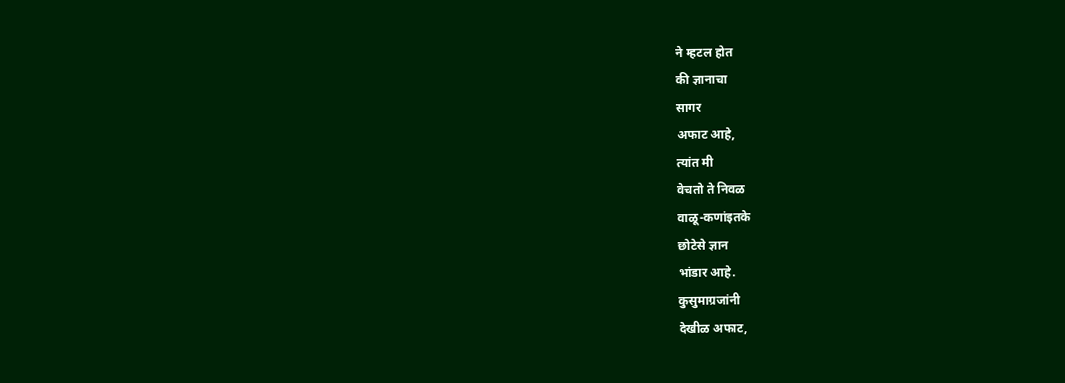ने म्हटल होत
की ज्ञानाचा
सागर
अफाट आहे,
त्यांत मी
वेचतो ते निवळ
वाळू-कणांइतके
छोटेसे ज्ञान
भांडार आहे.
कुसुमाग्रजांनी
देखीळ अफाट,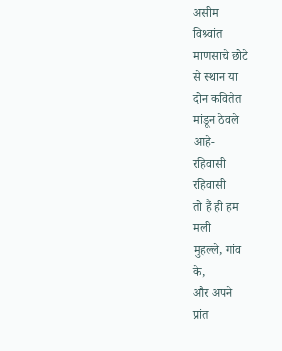असीम
विश्र्वांत
माणसाचे छोटे
से स्थान या
दोन कवितेत
मांडून ठेवले
आहे-
रहिवासी
रहिवासी
तो हैं ही हम
मली
मुहल्ले, गांव
के,
और अपने
प्रांत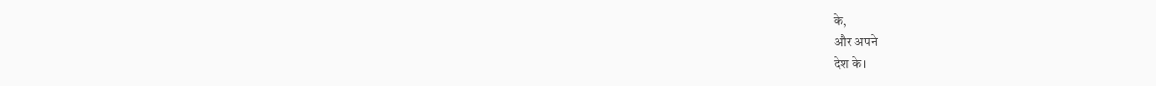के,
और अपने
देश के।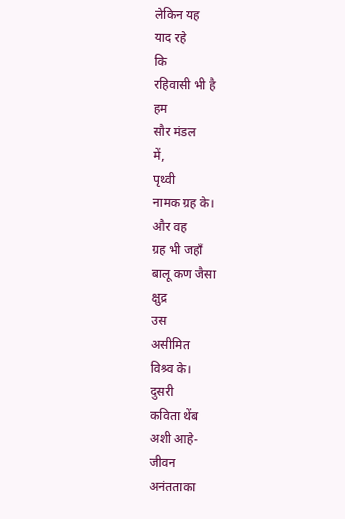लेकिन यह
याद रहे
कि
रहिवासी भी है
हम
सौर मंडल
में,
पृथ्वी
नामक ग्रह के।
और वह
ग्रह भी जहाँ
बालू कण जैसा
क्षुद्र
उस
असीमित
विश्र्व के।
दुसरी
कविता थेंब
अशी आहे-
जीवन
अनंतताका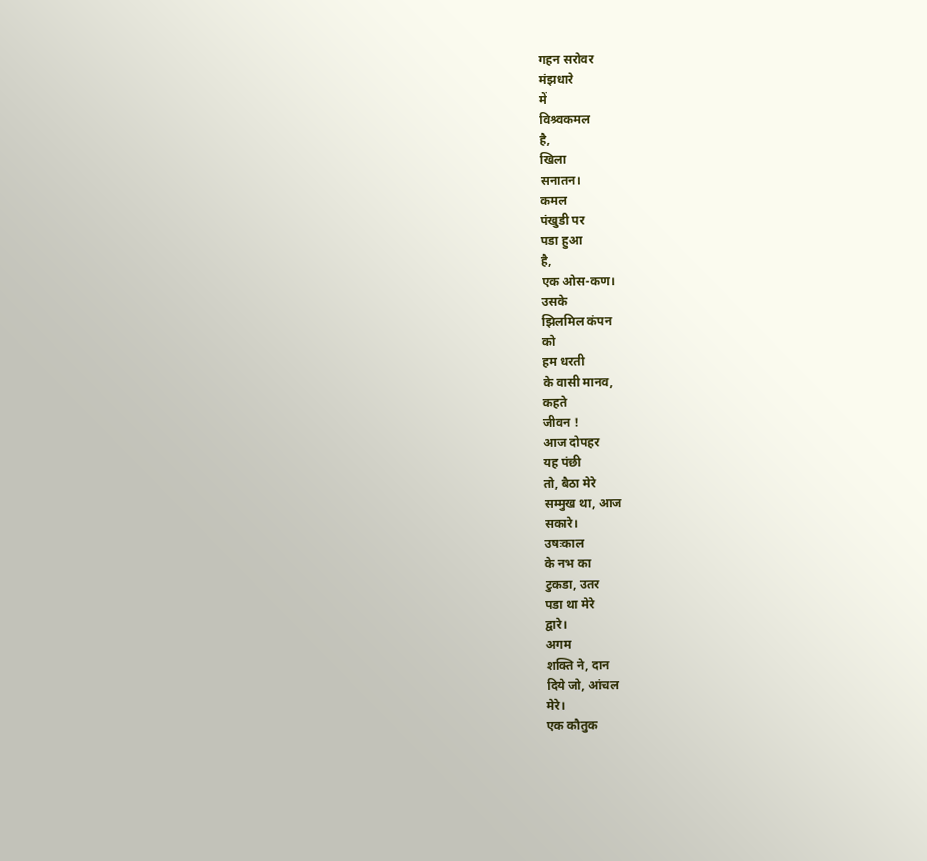गहन सरोवर
मंझधारे
में
विश्र्वकमल
है,
खिला
सनातन।
कमल
पंखुडी पर
पडा हुआ
है,
एक ओस-कण।
उसके
झिलमिल कंपन
को
हम धरती
के वासी मानव,
कहते
जीवन !
आज दोपहर
यह पंछी
तो, बैठा मेरे
सम्मुख था, आज
सकारे।
उषःकाल
के नभ का
टुकडा, उतर
पडा था मेरे
द्वारे।
अगम
शक्ति ने, दान
दिये जो, आंचल
मेरे।
एक कौतुक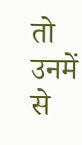तो उनमें से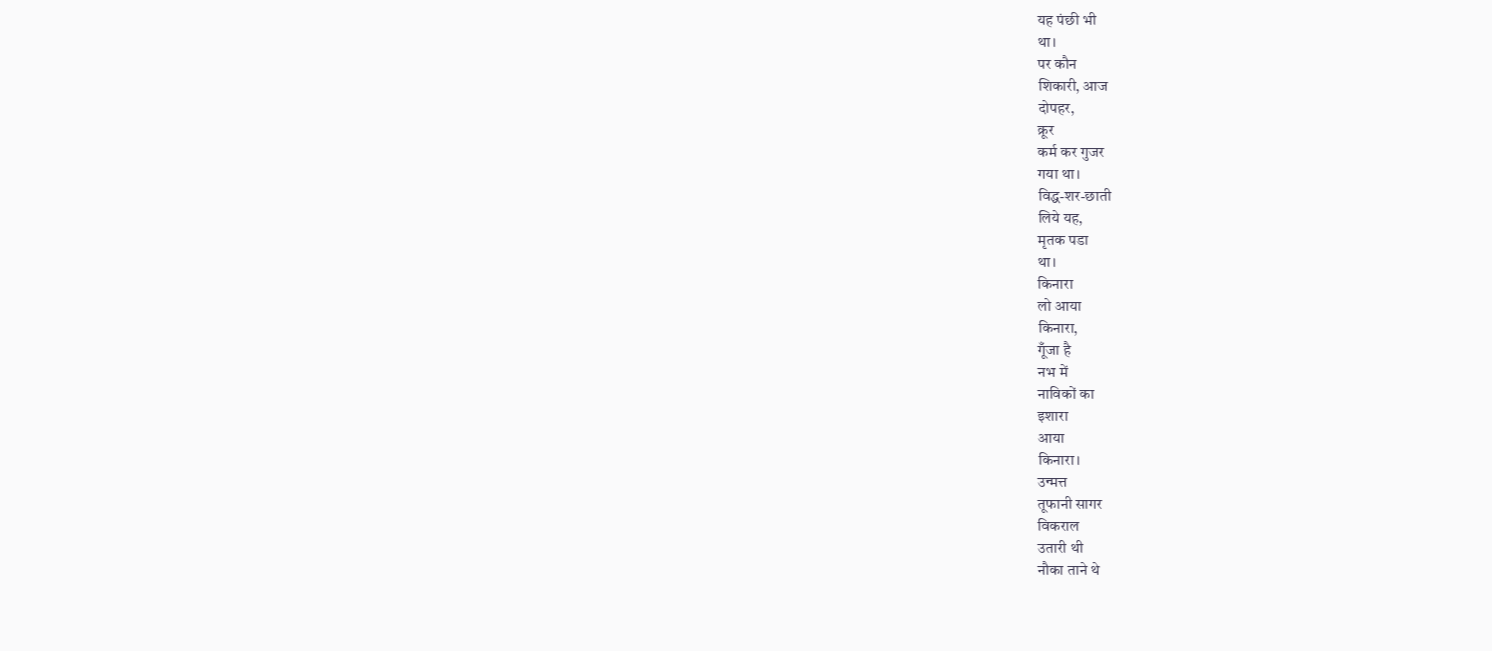यह पंछी भी
था।
पर कौन
शिकारी, आज
दोपहर,
क्रूर
कर्म कर गुजर
गया था।
विद्ध-शर-छाती
लिये यह,
मृतक पडा
था।
किनारा
लो आया
किनारा,
गूँजा है
नभ में
नाविकों का
इशारा
आया
किनारा।
उन्मत्त
तूफानी सागर
विकराल
उतारी थी
नौका ताने थे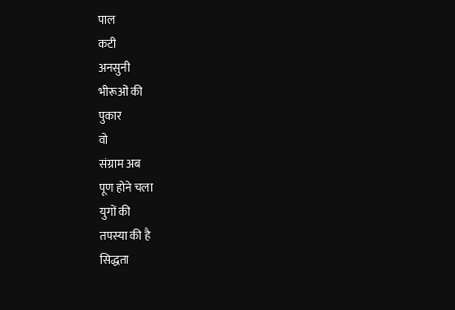पाल
कटी
अनसुनी
भीरूओं की
पुकार
वो
संग्राम अब
पूण होने चला
युगों की
तपस्या की है
सिद्धता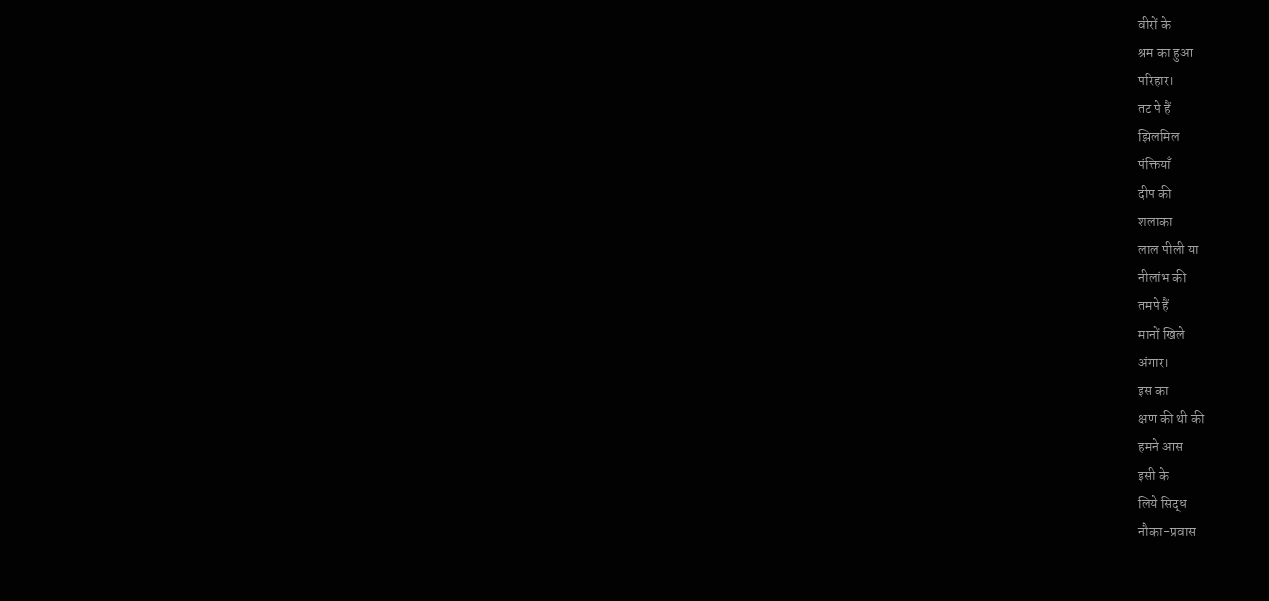वीरों के
श्रम का हुआ
परिहार।
तट पे हैं
झिलमिल
पंक्तियाँ
दीप की
शलाका
लाल पीली या
नीलांभ की
तमपे हैं
मानों खिले
अंगार।
इस का
क्षण की थी की
हमने आस
इसी के
लिये सिद्ध
नौका-प्रवास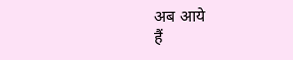अब आये
हैं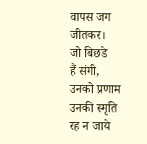वापस जग
जीतकर।
जो बिछडे
हैं संगी,
उनको प्रणाम
उनकी स्मृति
रह न जाये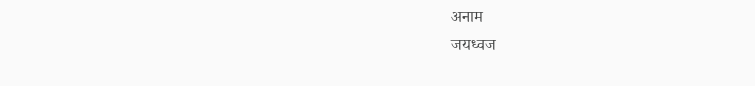अनाम
जयध्वज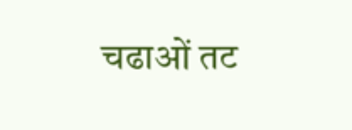चढाओं तट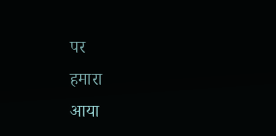पर
हमारा
आया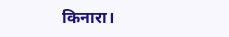किनारा।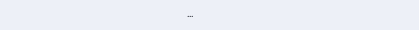...